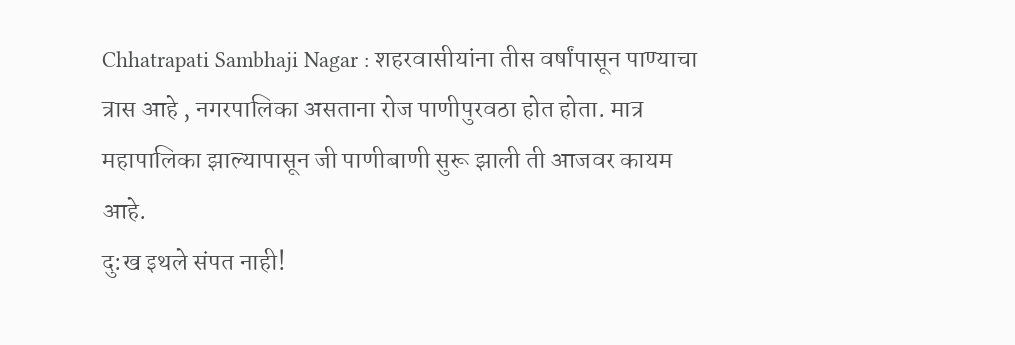Chhatrapati Sambhaji Nagar : शहरवासीयांना तीस वर्षांपासून पाण्याचा त्रास आहे , नगरपालिका असताना रोज पाणीपुरवठा होत होता. मात्र महापालिका झाल्यापासून जी पाणीबाणी सुरू झाली ती आजवर कायम आहे.
दु:ख इथले संपत नाही!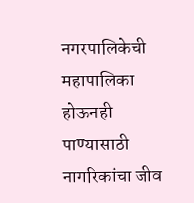नगरपालिकेची महापालिका होऊनही पाण्यासाठी नागरिकांचा जीव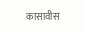कासावीस